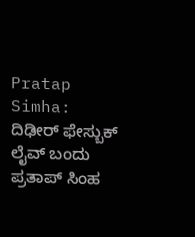Pratap Simha: ದಿಢೀರ್ ಫೇಸ್ಬುಕ್ ಲೈವ್ ಬಂದು ಪ್ರತಾಪ್ ಸಿಂಹ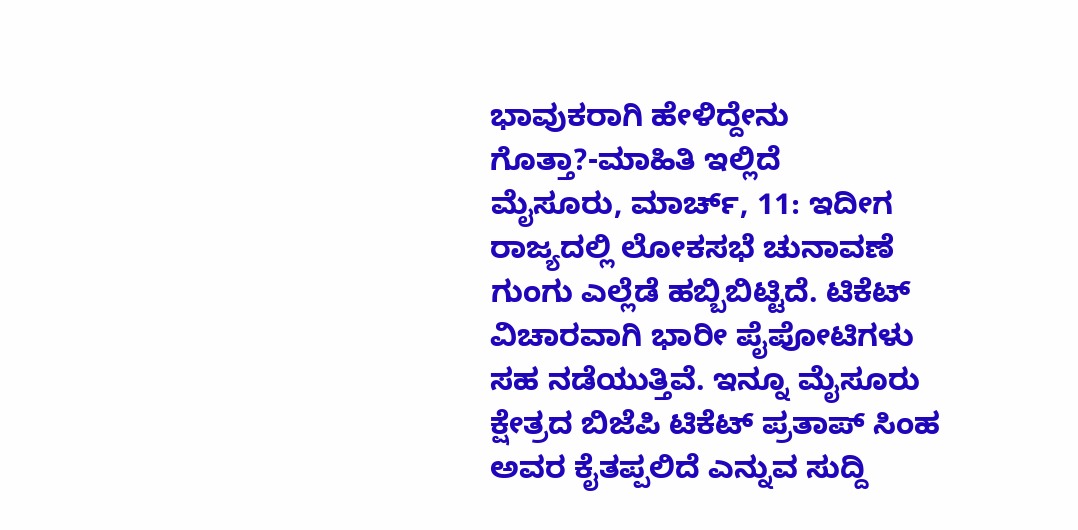ಭಾವುಕರಾಗಿ ಹೇಳಿದ್ದೇನು ಗೊತ್ತಾ?-ಮಾಹಿತಿ ಇಲ್ಲಿದೆ
ಮೈಸೂರು, ಮಾರ್ಚ್, 11: ಇದೀಗ ರಾಜ್ಯದಲ್ಲಿ ಲೋಕಸಭೆ ಚುನಾವಣೆ ಗುಂಗು ಎಲ್ಲೆಡೆ ಹಬ್ಬಿಬಿಟ್ಟಿದೆ. ಟಿಕೆಟ್ ವಿಚಾರವಾಗಿ ಭಾರೀ ಪೈಪೋಟಿಗಳು ಸಹ ನಡೆಯುತ್ತಿವೆ. ಇನ್ನೂ ಮೈಸೂರು ಕ್ಷೇತ್ರದ ಬಿಜೆಪಿ ಟಿಕೆಟ್ ಪ್ರತಾಪ್ ಸಿಂಹ ಅವರ ಕೈತಪ್ಪಲಿದೆ ಎನ್ನುವ ಸುದ್ದಿ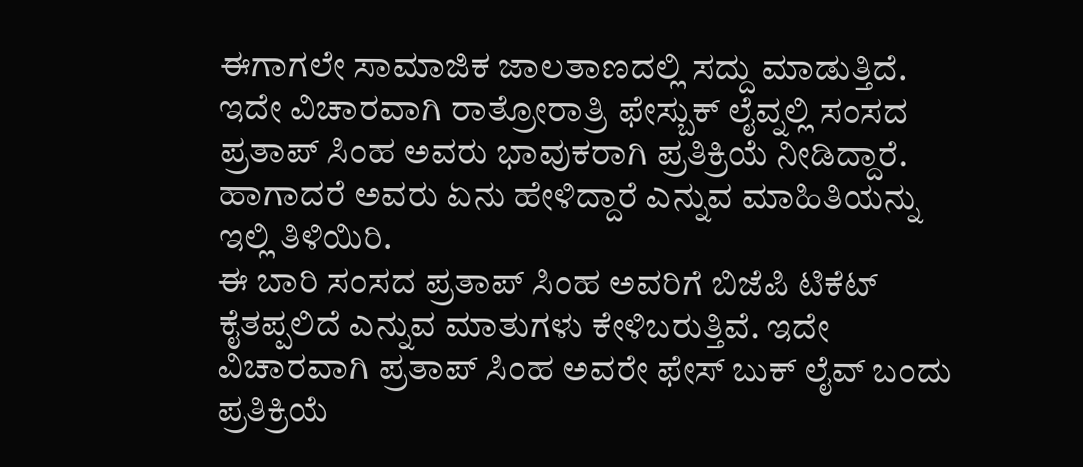ಈಗಾಗಲೇ ಸಾಮಾಜಿಕ ಜಾಲತಾಣದಲ್ಲಿ ಸದ್ದು ಮಾಡುತ್ತಿದೆ. ಇದೇ ವಿಚಾರವಾಗಿ ರಾತ್ರೋರಾತ್ರಿ ಫೇಸ್ಬುಕ್ ಲೈವ್ನಲ್ಲಿ ಸಂಸದ ಪ್ರತಾಪ್ ಸಿಂಹ ಅವರು ಭಾವುಕರಾಗಿ ಪ್ರತಿಕ್ರಿಯೆ ನೀಡಿದ್ದಾರೆ. ಹಾಗಾದರೆ ಅವರು ಏನು ಹೇಳಿದ್ದಾರೆ ಎನ್ನುವ ಮಾಹಿತಿಯನ್ನು ಇಲ್ಲಿ ತಿಳಿಯಿರಿ.
ಈ ಬಾರಿ ಸಂಸದ ಪ್ರತಾಪ್ ಸಿಂಹ ಅವರಿಗೆ ಬಿಜೆಪಿ ಟಿಕೆಟ್ ಕೈತಪ್ಪಲಿದೆ ಎನ್ನುವ ಮಾತುಗಳು ಕೇಳಿಬರುತ್ತಿವೆ. ಇದೇ ವಿಚಾರವಾಗಿ ಪ್ರತಾಪ್ ಸಿಂಹ ಅವರೇ ಫೇಸ್ ಬುಕ್ ಲೈವ್ ಬಂದು ಪ್ರತಿಕ್ರಿಯೆ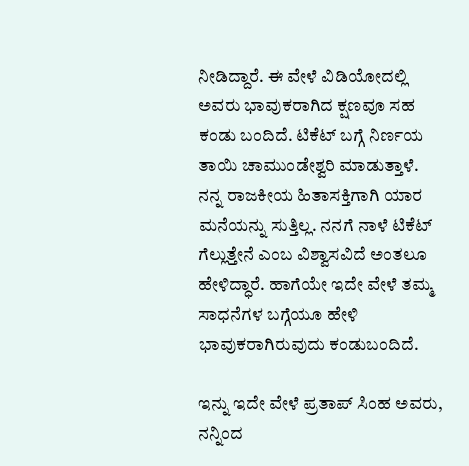ನೀಡಿದ್ದಾರೆ. ಈ ವೇಳೆ ವಿಡಿಯೋದಲ್ಲಿ ಅವರು ಭಾವುಕರಾಗಿದ ಕ್ಷಣವೂ ಸಹ ಕಂಡು ಬಂದಿದೆ. ಟಿಕೆಟ್ ಬಗ್ಗೆ ನಿರ್ಣಯ ತಾಯಿ ಚಾಮುಂಡೇಶ್ವರಿ ಮಾಡುತ್ತಾಳೆ. ನನ್ನ ರಾಜಕೀಯ ಹಿತಾಸಕ್ತಿಗಾಗಿ ಯಾರ ಮನೆಯನ್ನು ಸುತ್ತಿಲ್ಲ. ನನಗೆ ನಾಳೆ ಟಿಕೆಟ್ ಗೆಲ್ಲುತ್ತೇನೆ ಎಂಬ ವಿಶ್ವಾಸವಿದೆ ಅಂತಲೂ ಹೇಳಿದ್ಧಾರೆ. ಹಾಗೆಯೇ ಇದೇ ವೇಳೆ ತಮ್ಮ ಸಾಧನೆಗಳ ಬಗ್ಗೆಯೂ ಹೇಳಿ ಭಾವುಕರಾಗಿರುವುದು ಕಂಡುಬಂದಿದೆ.

ಇನ್ನು ಇದೇ ವೇಳೆ ಪ್ರತಾಪ್ ಸಿಂಹ ಅವರು, ನನ್ನಿಂದ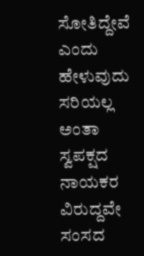ಸೋತಿದ್ದೇವೆ ಎಂದು ಹೇಳುವುದು ಸರಿಯಲ್ಲ ಅಂತಾ ಸ್ವಪಕ್ಷದ ನಾಯಕರ ವಿರುದ್ದವೇ ಸಂಸದ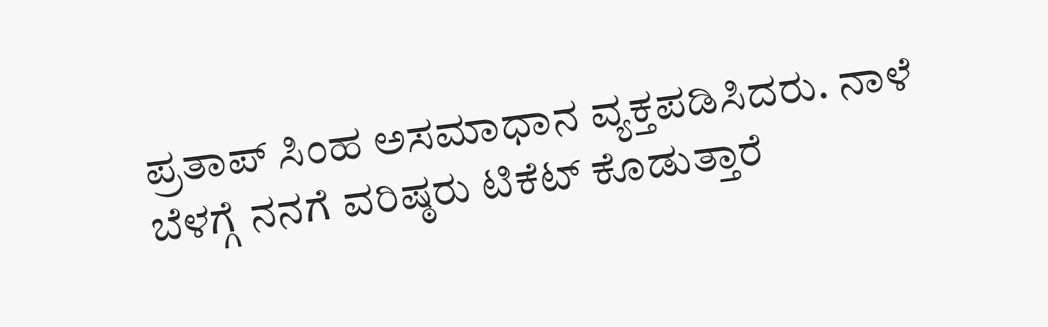ಪ್ರತಾಪ್ ಸಿಂಹ ಅಸಮಾಧಾನ ವ್ಯಕ್ತಪಡಿಸಿದರು. ನಾಳೆ ಬೆಳಗ್ಗೆ ನನಗೆ ವರಿಷ್ಠರು ಟಿಕೆಟ್ ಕೊಡುತ್ತಾರೆ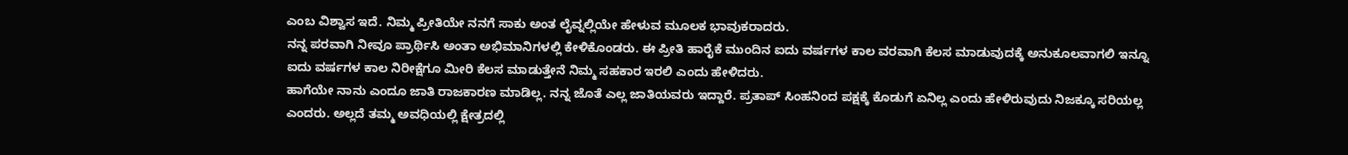ಎಂಬ ವಿಶ್ವಾಸ ಇದೆ. ನಿಮ್ಮ ಪ್ರೀತಿಯೇ ನನಗೆ ಸಾಕು ಅಂತ ಲೈವ್ನಲ್ಲಿಯೇ ಹೇಳುವ ಮೂಲಕ ಭಾವುಕರಾದರು.
ನನ್ನ ಪರವಾಗಿ ನೀವೂ ಪ್ರಾರ್ಥಿಸಿ ಅಂತಾ ಅಭಿಮಾನಿಗಳಲ್ಲಿ ಕೇಳಿಕೊಂಡರು. ಈ ಪ್ರೀತಿ ಹಾರೈಕೆ ಮುಂದಿನ ಐದು ವರ್ಷಗಳ ಕಾಲ ವರವಾಗಿ ಕೆಲಸ ಮಾಡುವುದಕ್ಕೆ ಅನುಕೂಲವಾಗಲಿ ಇನ್ನೂ ಐದು ವರ್ಷಗಳ ಕಾಲ ನಿರೀಕ್ಷೆಗೂ ಮೀರಿ ಕೆಲಸ ಮಾಡುತ್ತೇನೆ ನಿಮ್ಮ ಸಹಕಾರ ಇರಲಿ ಎಂದು ಹೇಳಿದರು.
ಹಾಗೆಯೇ ನಾನು ಎಂದೂ ಜಾತಿ ರಾಜಕಾರಣ ಮಾಡಿಲ್ಲ. ನನ್ನ ಜೊತೆ ಎಲ್ಲ ಜಾತಿಯವರು ಇದ್ದಾರೆ. ಪ್ರತಾಪ್ ಸಿಂಹನಿಂದ ಪಕ್ಷಕ್ಕೆ ಕೊಡುಗೆ ಏನಿಲ್ಲ ಎಂದು ಹೇಳಿರುವುದು ನಿಜಕ್ಕೂ ಸರಿಯಲ್ಲ ಎಂದರು. ಅಲ್ಲದೆ ತಮ್ಮ ಅವಧಿಯಲ್ಲಿ ಕ್ಷೇತ್ರದಲ್ಲಿ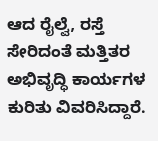ಆದ ರೈಲ್ವೆ, ರಸ್ತೆ ಸೇರಿದಂತೆ ಮತ್ತಿತರ ಅಭಿವೃದ್ಧಿ ಕಾರ್ಯಗಳ ಕುರಿತು ವಿವರಿಸಿದ್ದಾರೆ.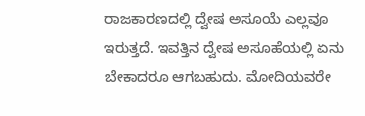ರಾಜಕಾರಣದಲ್ಲಿ ದ್ವೇಷ ಅಸೂಯೆ ಎಲ್ಲವೂ ಇರುತ್ತದೆ. ಇವತ್ತಿನ ದ್ವೇಷ ಅಸೂಹೆಯಲ್ಲಿ ಏನು ಬೇಕಾದರೂ ಆಗಬಹುದು. ಮೋದಿಯವರೇ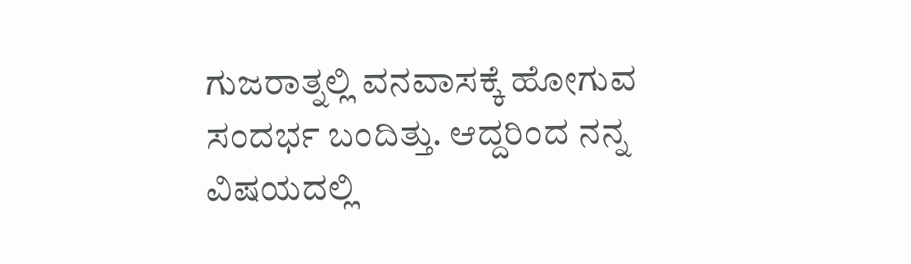ಗುಜರಾತ್ನಲ್ಲಿ ವನವಾಸಕ್ಕೆ ಹೋಗುವ ಸಂದರ್ಭ ಬಂದಿತ್ತು. ಆದ್ದರಿಂದ ನನ್ನ ವಿಷಯದಲ್ಲಿ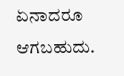ಏನಾದರೂ ಆಗಬಹುದು.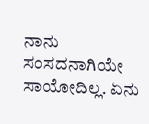ನಾನು ಸಂಸದನಾಗಿಯೇ ಸಾಯೋದಿಲ್ಲ. ಏನು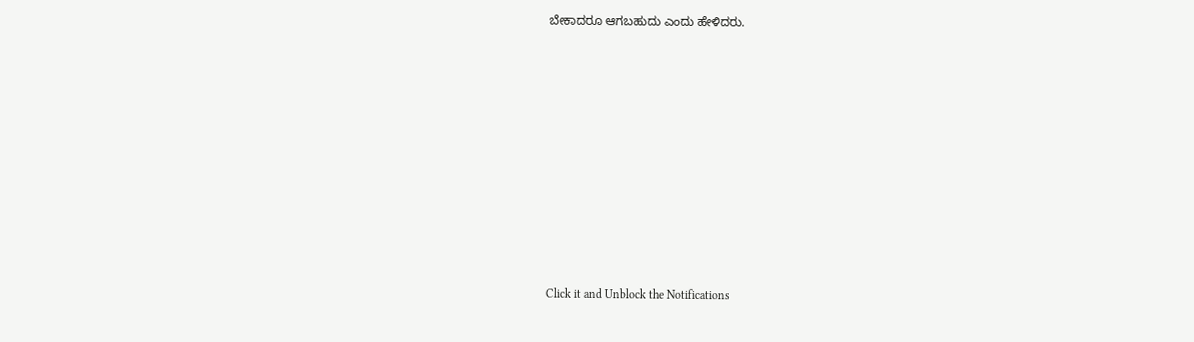ಬೇಕಾದರೂ ಆಗಬಹುದು ಎಂದು ಹೇಳಿದರು.











Click it and Unblock the Notifications